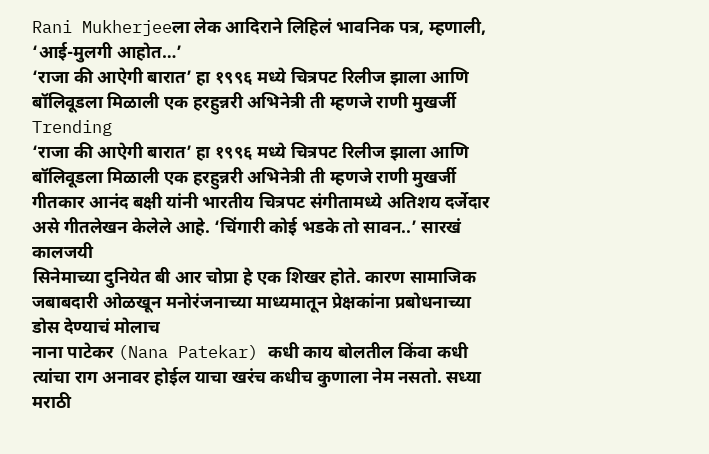Rani Mukherjeeला लेक आदिराने लिहिलं भावनिक पत्र, म्हणाली, ‘आई-मुलगी आहोत…’
‘राजा की आऐगी बारात’ हा १९९६ मध्ये चित्रपट रिलीज झाला आणि बॉलिवूडला मिळाली एक हरहुन्नरी अभिनेत्री ती म्हणजे राणी मुखर्जी
Trending
‘राजा की आऐगी बारात’ हा १९९६ मध्ये चित्रपट रिलीज झाला आणि बॉलिवूडला मिळाली एक हरहुन्नरी अभिनेत्री ती म्हणजे राणी मुखर्जी
गीतकार आनंद बक्षी यांनी भारतीय चित्रपट संगीतामध्ये अतिशय दर्जेदार असे गीतलेखन केलेले आहे. ‘चिंगारी कोई भडके तो सावन..’ सारखं कालजयी
सिनेमाच्या दुनियेत बी आर चोप्रा हे एक शिखर होते. कारण सामाजिक जबाबदारी ओळखून मनोरंजनाच्या माध्यमातून प्रेक्षकांना प्रबोधनाच्या डोस देण्याचं मोलाच
नाना पाटेकर (Nana Patekar) कधी काय बोलतील किंवा कधी त्यांचा राग अनावर होईल याचा खरंच कधीच कुणाला नेम नसतो. सध्या
मराठी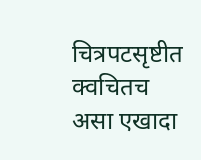चित्रपटसृष्टीत क्वचितच असा एखादा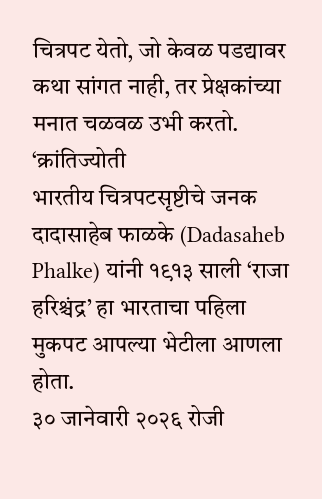चित्रपट येतो, जो केवळ पडद्यावर कथा सांगत नाही, तर प्रेक्षकांच्या मनात चळवळ उभी करतो. ‘क्रांतिज्योती
भारतीय चित्रपटसृष्टीचे जनक दादासाहेब फाळके (Dadasaheb Phalke) यांनी १९१३ साली ‘राजा हरिश्चंद्र’ हा भारताचा पहिला मुकपट आपल्या भेटीला आणला होता.
३० जानेवारी २०२६ रोजी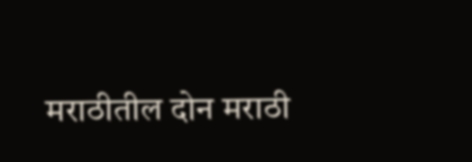मराठीतील दोन मराठी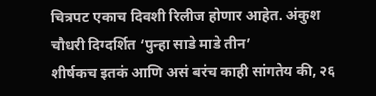चित्रपट एकाच दिवशी रिलीज होणार आहेत. अंकुश चौधरी दिग्दर्शित ‘पुन्हा साडे माडे तीन’
शीर्षकच इतकं आणि असं बरंच काही सांगतेय की, २६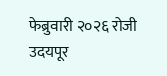फेब्रुवारी २०२६ रोजी उदयपूर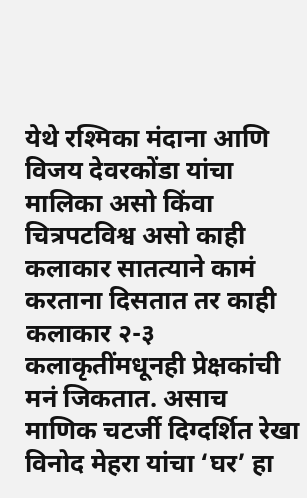येथे रश्मिका मंदाना आणि विजय देवरकोंडा यांचा
मालिका असो किंवा चित्रपटविश्व असो काही कलाकार सातत्याने कामं करताना दिसतात तर काही कलाकार २-३ कलाकृतींमधूनही प्रेक्षकांची मनं जिकतात. असाच
माणिक चटर्जी दिग्दर्शित रेखा विनोद मेहरा यांचा ‘घर’ हा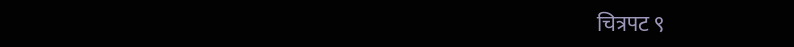चित्रपट ९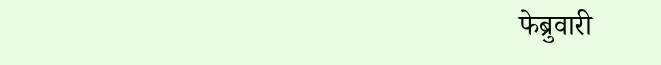फेब्रुवारी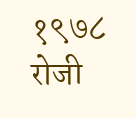१९७८ रोजी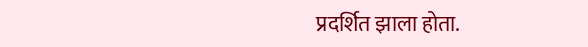प्रदर्शित झाला होता.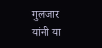गुलजार यांनी या